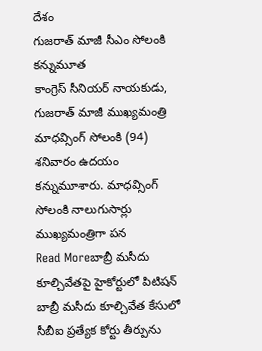దేశం
గుజరాత్ మాజీ సీఎం సోలంకి కన్నుమూత
కాంగ్రెస్ సీనియర్ నాయకుడు, గుజరాత్ మాజీ ముఖ్యమంత్రి మాధవ్సింగ్ సోలంకి (94) శనివారం ఉదయం కన్నుమూశారు. మాధవ్సింగ్ సోలంకి నాలుగుసార్లు ముఖ్యమంత్రిగా పన
Read Moreబాబ్రీ మసీదు కూల్చివేతపై హైకోర్టులో పిటిషన్
బాబ్రీ మసీదు కూల్చివేత కేసులో సీబీఐ ప్రత్యేక కోర్టు తీర్పును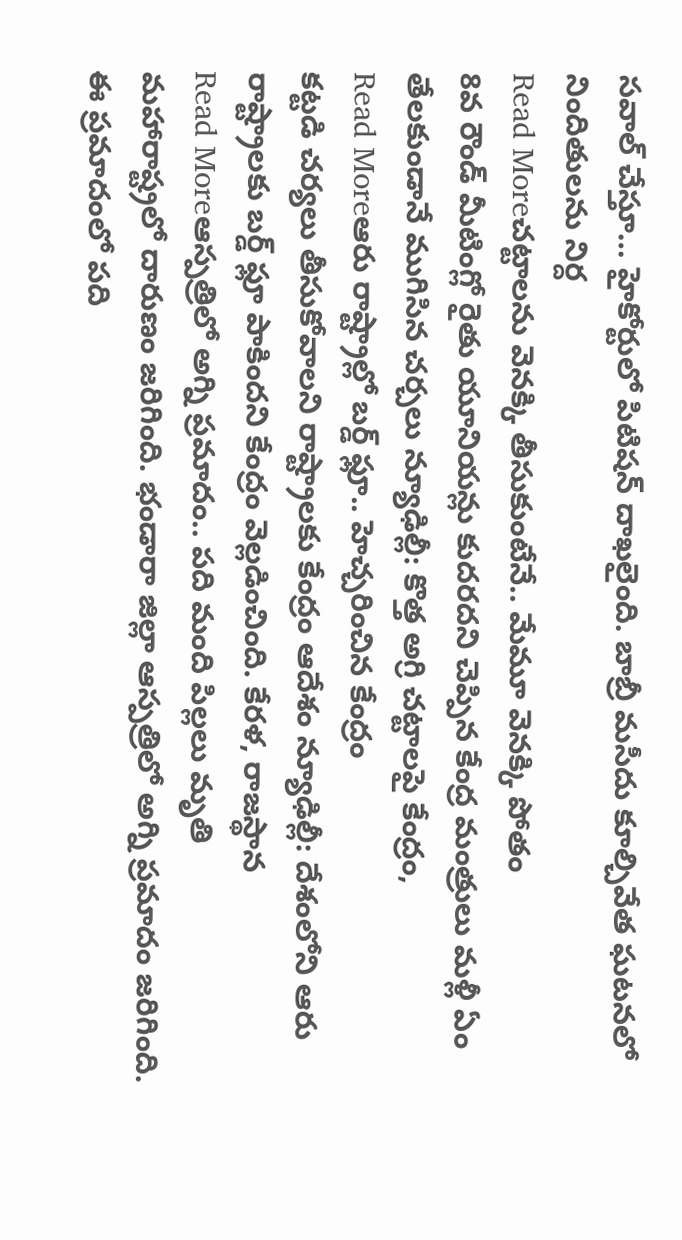సవాల్ చేస్తూ… హైకోర్టులో పిటిషన్ దాఖలైంది. బాబ్రీ మసీదు కూల్చివేత ఘటనలో నిందితులను నిర్ద
Read Moreచట్టాలను వెనక్కి తీసుకుంటేనే.. మేమూ వెనక్కి పోతం
8వ రౌండ్ మీటింగ్లో రైతు యూనియన్లు కుదరదని చెప్పిన కేంద్ర మంత్రులు మళ్లీ ఏం తేలకుండానే ముగిసిన చర్చలు న్యూఢిల్లీ: కొత్త అగ్రి చట్టాలపై కేంద్రం,
Read Moreఆరు రాష్ట్రాల్లో బర్డ్ ఫ్లూ.. హెచ్చరించిన కేంద్రం
కట్టడి చర్యలు తీసుకోవాలని రాష్ట్రాలకు కేంద్రం ఆదేశం న్యూఢిల్లీ: దేశంలోని ఆరు రాష్ట్రాలకు బర్డ్ ఫ్లూ పాకిందని కేంద్రం వెల్లడించింది. కేరళ, రాజస్థాన
Read Moreఆస్పత్రిలో అగ్ని ప్రమాదం.. పది మంది పిల్లలు మృతి
మహారాష్ట్రలో దారుణం జరిగింది. భండారా జిల్లా ఆస్పత్రిలో అగ్ని ప్రమాదం జరిగింది. ఈ ప్రమాదంలో పది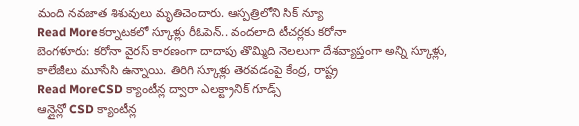మంది నవజాత శిశువులు మృతిచెందారు. ఆస్పత్రిలోని సిక్ న్యూ
Read Moreకర్నాటకలో స్కూళ్లు రీఓపెన్.. వందలాది టీచర్లకు కరోనా
బెంగళూరు: కరోనా వైరస్ కారణంగా దాదాపు తొమ్మిది నెలలుగా దేశవ్యాప్తంగా అన్ని స్కూళ్లు, కాలేజీలు మూసేసి ఉన్నాయి. తిరిగి స్కూళ్లు తెరవడంపై కేంద్ర, రాష్ట్ర
Read MoreCSD క్యాంటీన్ల ద్వారా ఎలక్ట్రానిక్ గూడ్స్
ఆన్లైన్లో CSD క్యాంటీన్ల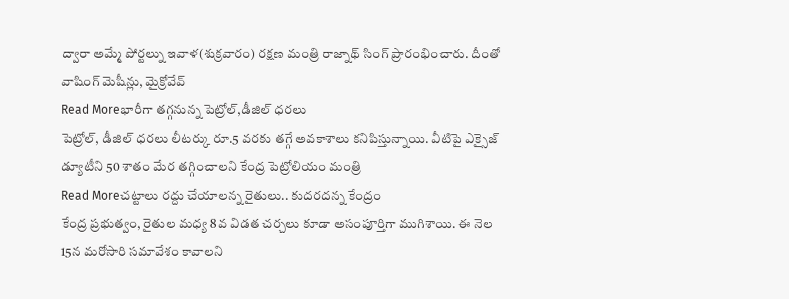ద్వారా అమ్మే పోర్టల్ను ఇవాళ(శుక్రవారం) రక్షణ మంత్రి రాజ్నాథ్ సింగ్ ప్రారంభించారు. దీంతో వాషింగ్ మెషీన్లు, మైక్రోవేవ్
Read Moreభారీగా తగ్గనున్న పెట్రోల్,డీజిల్ ధరలు
పెట్రోల్, డీజిల్ ధరలు లీటర్కు రూ.5 వరకు తగ్గే అవకాశాలు కనిపిస్తున్నాయి. వీటిపై ఎక్సైజ్ డ్యూటీని 50 శాతం మేర తగ్గించాలని కేంద్ర పెట్రోలియం మంత్రి
Read Moreచట్టాలు రద్దు చేయాలన్న రైతులు.. కుదరదన్న కేంద్రం
కేంద్ర ప్రభుత్వం, రైతుల మధ్య 8వ విడత చర్చలు కూడా అసంపూర్తిగా ముగిశాయి. ఈ నెల 15న మరోసారి సమావేశం కావాలని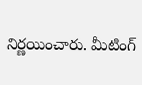నిర్ణయించారు. మీటింగ్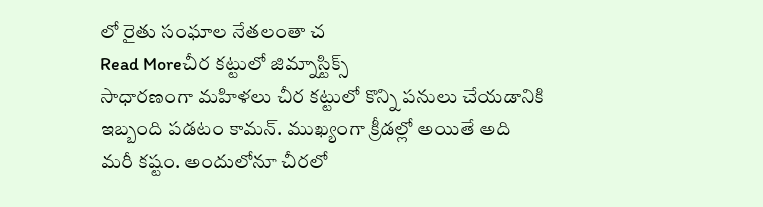లో రైతు సంఘాల నేతలంతా చ
Read Moreచీర కట్టులో జిమ్నాస్టిక్స్
సాధారణంగా మహిళలు చీర కట్టులో కొన్ని పనులు చేయడానికి ఇబ్బంది పడటం కామన్. ముఖ్యంగా క్రీడల్లో అయితే అది మరీ కష్టం. అందులోనూ చీరలో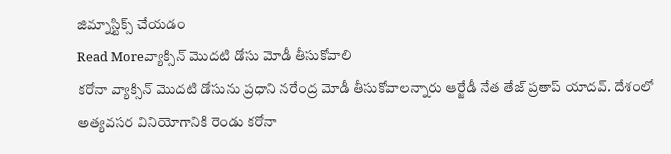జిమ్నాస్టిక్స్ చేయడం
Read Moreవ్యాక్సిన్ మొదటి డోసు మోడీ తీసుకోవాలి
కరోనా వ్యాక్సిన్ మొదటి డోసును ప్రధాని నరేంద్ర మోడీ తీసుకోవాలన్నారు ఆర్జేడీ నేత తేజ్ ప్రతాప్ యాదవ్. దేశంలో అత్యవసర వినియోగానికి రెండు కరోనా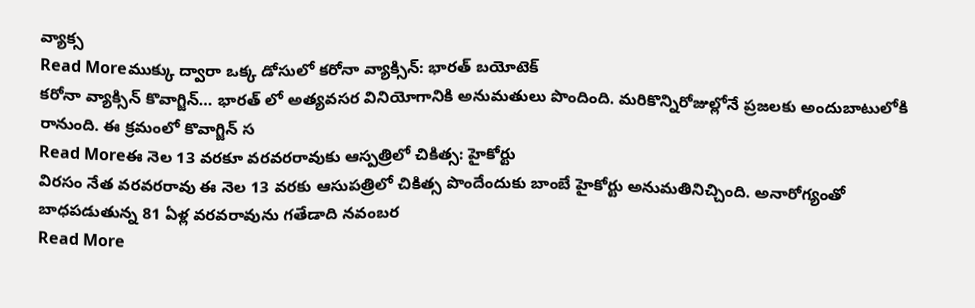వ్యాక్స
Read Moreముక్కు ద్వారా ఒక్క డోసులో కరోనా వ్యాక్సిన్: భారత్ బయోటెక్
కరోనా వ్యాక్సిన్ కొవాగ్జిన్… భారత్ లో అత్యవసర వినియోగానికి అనుమతులు పొందింది. మరికొన్నిరోజుల్లోనే ప్రజలకు అందుబాటులోకి రానుంది. ఈ క్రమంలో కొవాగ్జిన్ స
Read Moreఈ నెల 13 వరకూ వరవరరావుకు ఆస్పత్రిలో చికిత్స: హైకోర్టు
విరసం నేత వరవరరావు ఈ నెల 13 వరకు ఆసుపత్రిలో చికిత్స పొందేందుకు బాంబే హైకోర్టు అనుమతినిచ్చింది. అనారోగ్యంతో బాధపడుతున్న 81 ఏళ్ల వరవరావును గతేడాది నవంబర
Read More